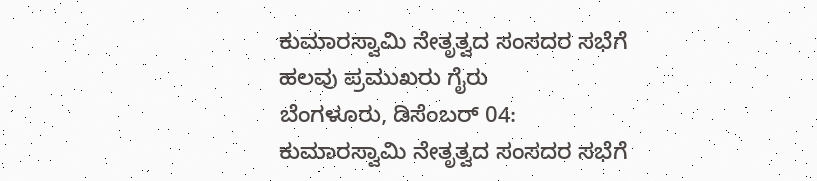ಕುಮಾರಸ್ವಾಮಿ ನೇತೃತ್ವದ ಸಂಸದರ ಸಭೆಗೆ ಹಲವು ಪ್ರಮುಖರು ಗೈರು
ಬೆಂಗಳೂರು, ಡಿಸೆಂಬರ್ 04: ಕುಮಾರಸ್ವಾಮಿ ನೇತೃತ್ವದ ಸಂಸದರ ಸಭೆಗೆ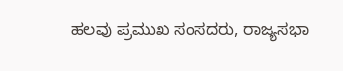ಹಲವು ಪ್ರಮುಖ ಸಂಸದರು, ರಾಜ್ಯಸಭಾ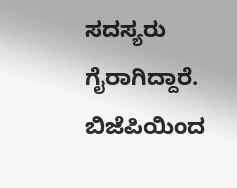ಸದಸ್ಯರು ಗೈರಾಗಿದ್ದಾರೆ.
ಬಿಜೆಪಿಯಿಂದ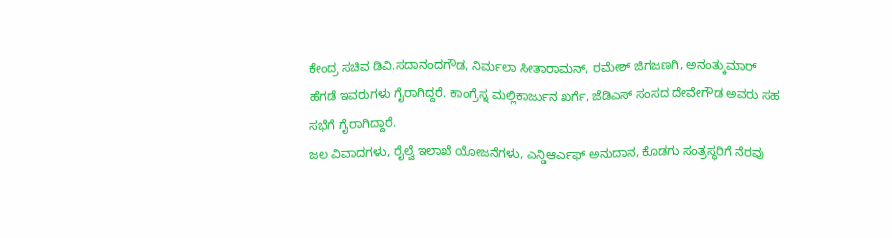ಕೇಂದ್ರ ಸಚಿವ ಡಿವಿ.ಸದಾನಂದಗೌಡ, ನಿರ್ಮಲಾ ಸೀತಾರಾಮನ್, ರಮೇಶ್ ಜಿಗಜಣಗಿ, ಅನಂತ್ಕುಮಾರ್ ಹೆಗಡೆ ಇವರುಗಳು ಗೈರಾಗಿದ್ದರೆ. ಕಾಂಗ್ರೆಸ್ನ ಮಲ್ಲಿಕಾರ್ಜುನ ಖರ್ಗೆ, ಜೆಡಿಎಸ್ ಸಂಸದ ದೇವೇಗೌಡ ಅವರು ಸಹ ಸಭೆಗೆ ಗೈರಾಗಿದ್ದಾರೆ.
ಜಲ ವಿವಾದಗಳು, ರೈಲ್ವೆ ಇಲಾಖೆ ಯೋಜನೆಗಳು, ಎನ್ಡಿಆರ್ಎಫ್ ಅನುದಾನ, ಕೊಡಗು ಸಂತ್ರಸ್ಥರಿಗೆ ನೆರವು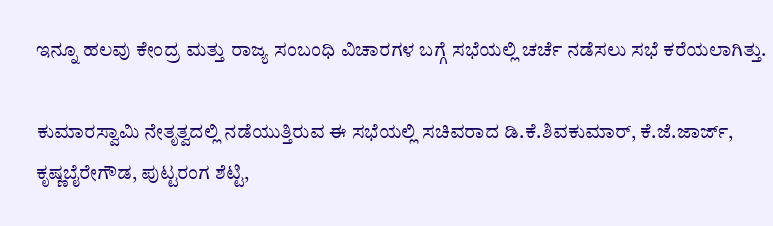ಇನ್ನೂ ಹಲವು ಕೇಂದ್ರ ಮತ್ತು ರಾಜ್ಯ ಸಂಬಂಧಿ ವಿಚಾರಗಳ ಬಗ್ಗೆ ಸಭೆಯಲ್ಲಿ ಚರ್ಚೆ ನಡೆಸಲು ಸಭೆ ಕರೆಯಲಾಗಿತ್ತು.

ಕುಮಾರಸ್ವಾಮಿ ನೇತೃತ್ವದಲ್ಲಿ ನಡೆಯುತ್ತಿರುವ ಈ ಸಭೆಯಲ್ಲಿ ಸಚಿವರಾದ ಡಿ.ಕೆ.ಶಿವಕುಮಾರ್, ಕೆ.ಜೆ.ಜಾರ್ಜ್, ಕೃಷ್ಣಬೈರೇಗೌಡ, ಪುಟ್ಟರಂಗ ಶೆಟ್ಟಿ,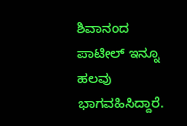ಶಿವಾನಂದ ಪಾಟೀಲ್ ಇನ್ನೂ ಹಲವು ಭಾಗವಹಿಸಿದ್ದಾರೆ.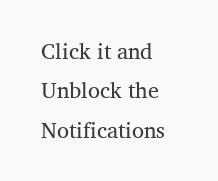Click it and Unblock the Notifications